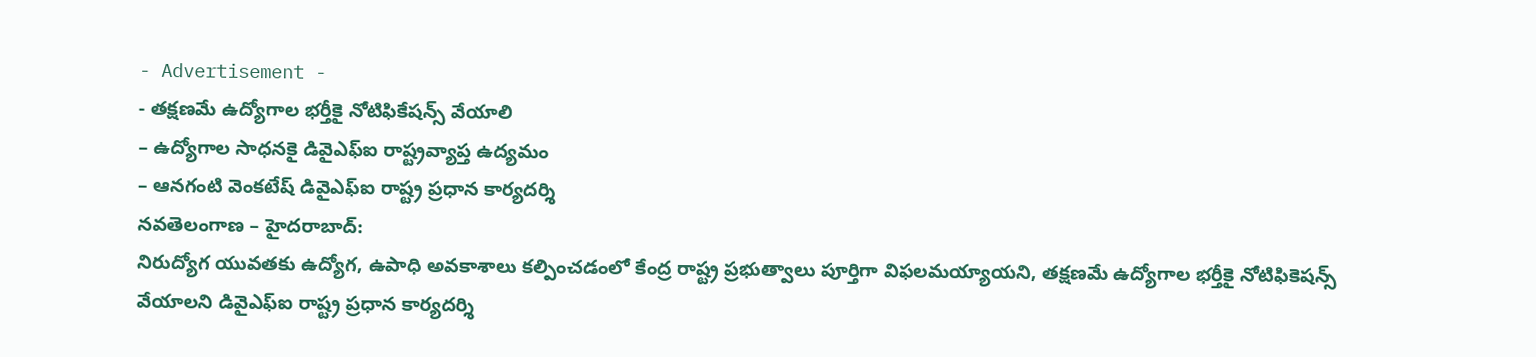- Advertisement -
- తక్షణమే ఉద్యోగాల భర్తీకై నోటిఫికేషన్స్ వేయాలి
– ఉద్యోగాల సాధనకై డివైఎఫ్ఐ రాష్ట్రవ్యాప్త ఉద్యమం
– ఆనగంటి వెంకటేష్ డివైఎఫ్ఐ రాష్ట్ర ప్రధాన కార్యదర్శి
నవతెలంగాణ – హైదరాబాద్:
నిరుద్యోగ యువతకు ఉద్యోగ, ఉపాధి అవకాశాలు కల్పించడంలో కేంద్ర రాష్ట్ర ప్రభుత్వాలు పూర్తిగా విఫలమయ్యాయని, తక్షణమే ఉద్యోగాల భర్తీకై నోటిఫికెషన్స్ వేయాలని డివైఎఫ్ఐ రాష్ట్ర ప్రధాన కార్యదర్శి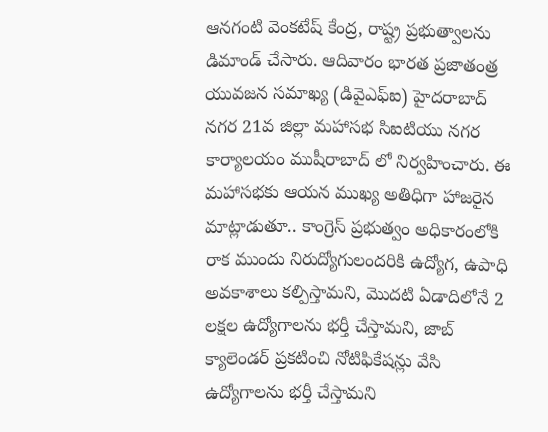ఆనగంటి వెంకటేష్ కేంద్ర, రాష్ట్ర ప్రభుత్వాలను డిమాండ్ చేసారు. ఆదివారం భారత ప్రజాతంత్ర యువజన సమాఖ్య (డివైఎఫ్ఐ) హైదరాబాద్ నగర 21వ జిల్లా మహాసభ సిఐటియు నగర కార్యాలయం ముషీరాబాద్ లో నిర్వహించారు. ఈ మహాసభకు ఆయన ముఖ్య అతిధిగా హాజరైన మాట్లాడుతూ.. కాంగ్రెస్ ప్రభుత్వం అధికారంలోకి రాక ముందు నిరుద్యోగులందరికి ఉద్యోగ, ఉపాధి అవకాశాలు కల్పిస్తామని, మొదటి ఏడాదిలోనే 2 లక్షల ఉద్యోగాలను భర్తీ చేస్తామని, జాబ్ క్యాలెండర్ ప్రకటించి నోటిఫికేషన్లు వేసి ఉద్యోగాలను భర్తీ చేస్తామని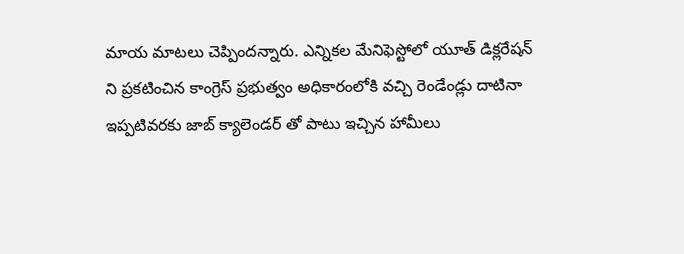మాయ మాటలు చెప్పిందన్నారు. ఎన్నికల మేనిఫెస్టోలో యూత్ డిక్లరేషన్ ని ప్రకటించిన కాంగ్రెస్ ప్రభుత్వం అధికారంలోకి వచ్చి రెండేండ్లు దాటినా ఇప్పటివరకు జాబ్ క్యాలెండర్ తో పాటు ఇచ్చిన హామీలు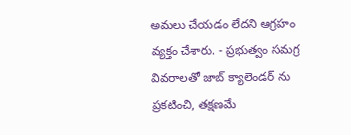అమలు చేయడం లేదని ఆగ్రహం వ్యక్తం చేశారు. - ప్రభుత్వం సమగ్ర వివరాలతో జాబ్ క్యాలెండర్ ను ప్రకటించి, తక్షణమే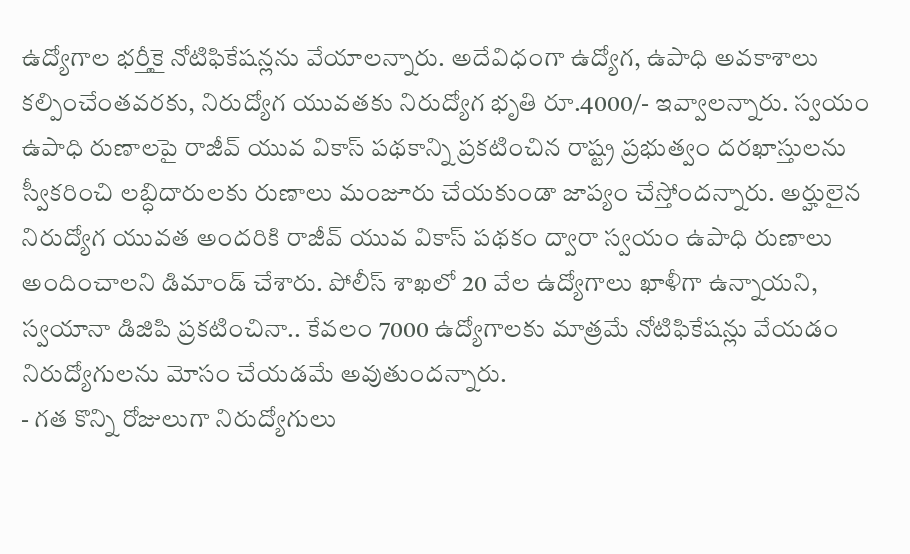ఉద్యోగాల భర్తీకై నోటిఫికేషన్లను వేయాలన్నారు. అదేవిధంగా ఉద్యోగ, ఉపాధి అవకాశాలు కల్పించేంతవరకు, నిరుద్యోగ యువతకు నిరుద్యోగ భృతి రూ.4000/- ఇవ్వాలన్నారు. స్వయం ఉపాధి రుణాలపై రాజీవ్ యువ వికాస్ పథకాన్ని ప్రకటించిన రాష్ట్ర ప్రభుత్వం దరఖాస్తులను స్వీకరించి లబ్ధిదారులకు రుణాలు మంజూరు చేయకుండా జాప్యం చేస్తోందన్నారు. అర్హులైన నిరుద్యోగ యువత అందరికి రాజీవ్ యువ వికాస్ పథకం ద్వారా స్వయం ఉపాధి రుణాలు అందించాలని డిమాండ్ చేశారు. పోలీస్ శాఖలో 20 వేల ఉద్యోగాలు ఖాళీగా ఉన్నాయని, స్వయానా డిజిపి ప్రకటించినా.. కేవలం 7000 ఉద్యోగాలకు మాత్రమే నోటిఫికేషన్లు వేయడం నిరుద్యోగులను మోసం చేయడమే అవుతుందన్నారు.
- గత కొన్ని రోజులుగా నిరుద్యోగులు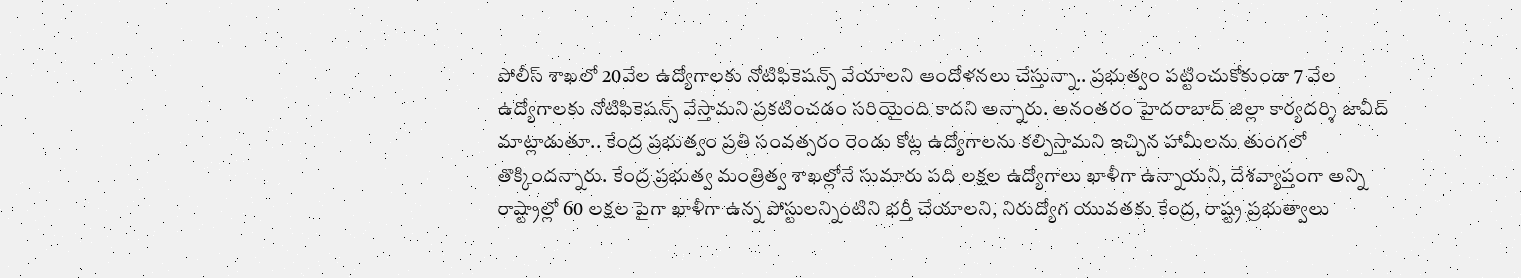పోలీస్ శాఖలో 20వేల ఉద్యోగాలకు నోటిఫికెషన్స్ వేయాలని ఆందోళనలు చేస్తున్నా.. ప్రభుత్వం పట్టించుకోకుండా 7 వేల ఉద్యోగాలకు నోటిఫికెషన్స్ వేస్తామని ప్రకటించడం సరియైంది కాదని అన్నారు. అనంతరం హైదరాబాద్ జిల్లా కార్యదర్శి జావీద్ మాట్లాడుతూ.. కేంద్ర ప్రభుత్వం ప్రతి సంవత్సరం రెండు కోట్ల ఉద్యోగాలను కల్పిస్తామని ఇచ్చిన హామీలను తుంగలో తొక్కిందన్నారు. కేంద్ర ప్రభుత్వ మంత్రిత్వ శాఖల్లోనే సుమారు పది లక్షల ఉద్యోగాలు ఖాళీగా ఉన్నాయని, దేశవ్యాప్తంగా అన్ని రాష్ట్రాల్లో 60 లక్షల పైగా ఖాళీగా ఉన్న పోస్టులన్నింటిని భర్తీ చేయాలని, నిరుద్యోగ యువతకు కేంద్ర, రాష్ట్ర ప్రభుత్వాలు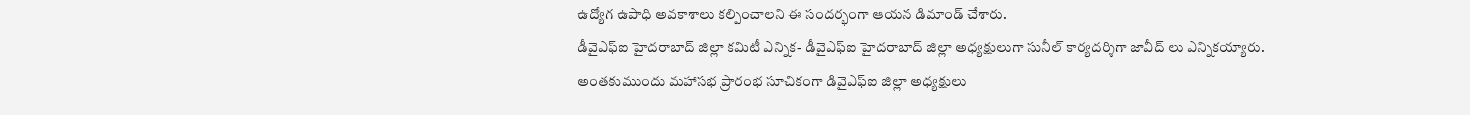ఉద్యోగ ఉపాధి అవకాశాలు కల్పించాలని ఈ సందర్భంగా ఆయన డిమాండ్ చేశారు.
డీవైఎఫ్ఐ హైదరాబాద్ జిల్లా కమిటీ ఎన్నిక- డీవైఎఫ్ఐ హైదరాబాద్ జిల్లా అధ్యక్షులుగా సునీల్ కార్యదర్శిగా జావీద్ లు ఎన్నికయ్యారు. అంతకుముందు మహాసభ ప్రారంభ సూచికంగా డివైఎఫ్ఐ జిల్లా అధ్యక్షులు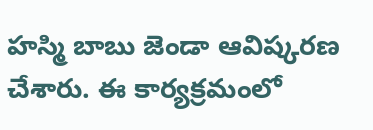హస్మి బాబు జెండా ఆవిష్కరణ చేశారు. ఈ కార్యక్రమంలో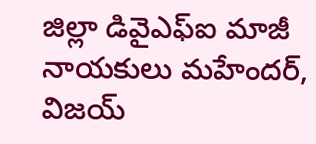జిల్లా డివైఎఫ్ఐ మాజీ నాయకులు మహేందర్, విజయ్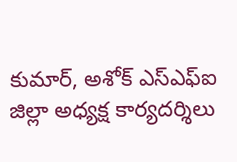కుమార్, అశోక్ ఎస్ఎఫ్ఐ జిల్లా అధ్యక్ష కార్యదర్శిలు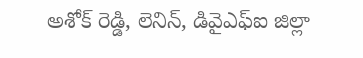అశోక్ రెడ్డి, లెనిన్, డివైఎఫ్ఐ జిల్లా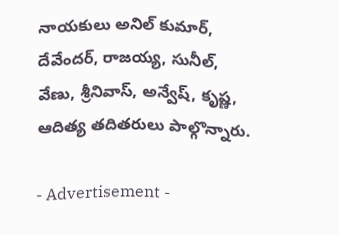నాయకులు అనిల్ కుమార్, దేవేందర్, రాజయ్య, సునీల్, వేణు, శ్రీనివాస్, అన్వేష్, కృష్ణ, ఆదిత్య తదితరులు పాల్గొన్నారు.

- Advertisement -